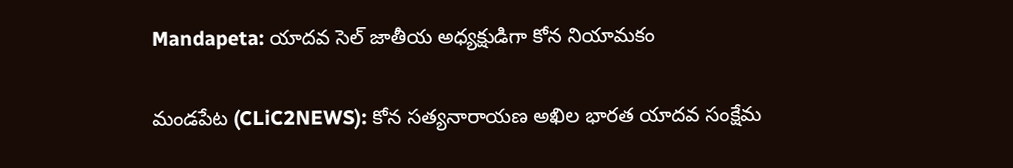Mandapeta: యాదవ సెల్ జాతీయ అధ్యక్షుడిగా కోన నియామకం

మండపేట (CLiC2NEWS): కోన సత్యనారాయణ అఖిల భారత యాదవ సంక్షేమ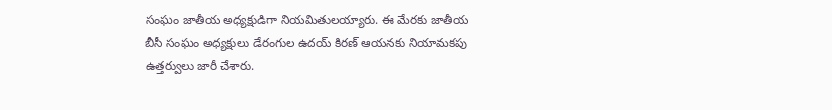సంఘం జాతీయ అధ్యక్షుడిగా నియమితులయ్యారు. ఈ మేరకు జాతీయ బీసీ సంఘం అధ్యక్షులు డేరంగుల ఉదయ్ కిరణ్ ఆయనకు నియామకపు ఉత్తర్వులు జారీ చేశారు.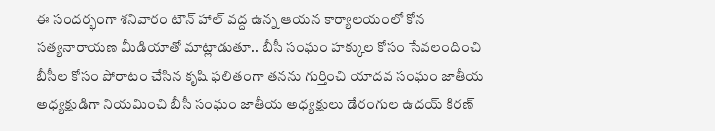ఈ సందర్భంగా శనివారం టౌన్ హాల్ వద్ద ఉన్న ఆయన కార్యాలయంలో కోన సత్యనారాయణ మీడియాతో మాట్లాడుతూ.. బీసీ సంఘం హక్కుల కోసం సేవలందించి బీసీల కోసం పోరాటం చేసిన కృషి ఫలితంగా తనను గుర్తించి యాదవ సంఘం జాతీయ అధ్యక్షుడిగా నియమించి బీసీ సంఘం జాతీయ అధ్యక్షులు డేరంగుల ఉదయ్ కిరణ్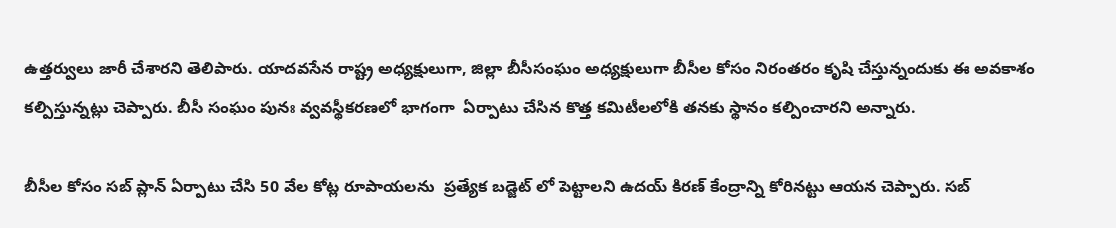ఉత్తర్వులు జారీ చేశారని తెలిపారు. యాదవసేన రాష్ట్ర అధ్యక్షులుగా, జిల్లా బీసీసంఘం అధ్యక్షులుగా బీసీల కోసం నిరంతరం కృషి చేస్తున్నందుకు ఈ అవకాశం కల్పిస్తున్నట్లు చెప్పారు. బీసీ సంఘం పునః వ్వవస్థీకరణలో భాగంగా  ఏర్పాటు చేసిన కొత్త కమిటీలలోకి తనకు స్థానం కల్పించారని అన్నారు.

బీసీల కోసం సబ్ ప్లాన్ ఏర్పాటు చేసి 50 వేల కోట్ల రూపాయలను  ప్రత్యేక బడ్జెట్ లో పెట్టాలని ఉదయ్ కిరణ్ కేంద్రాన్ని కోరినట్టు ఆయన చెప్పారు. సబ్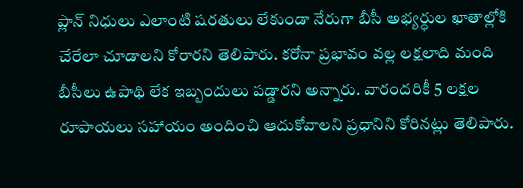ప్లాన్ నిధులు ఎలాంటి షరతులు లేకుండా నేరుగా బీసీ అభ్యర్ధుల ఖాతాల్లోకి చేరేలా చూడాలని కోరారని తెలిపారు. కరోనా ప్రభావం వల్ల లక్షలాది మంది బీసీలు ఉపాథి లేక ఇబ్బందులు పడ్డారని అన్నారు. వారందరికీ 5 లక్షల రూపాయలు సహాయం అందించి ఆదుకోవాలని ప్రధానిని కోరినట్లు తెలిపారు.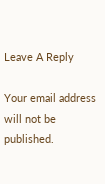Leave A Reply

Your email address will not be published.